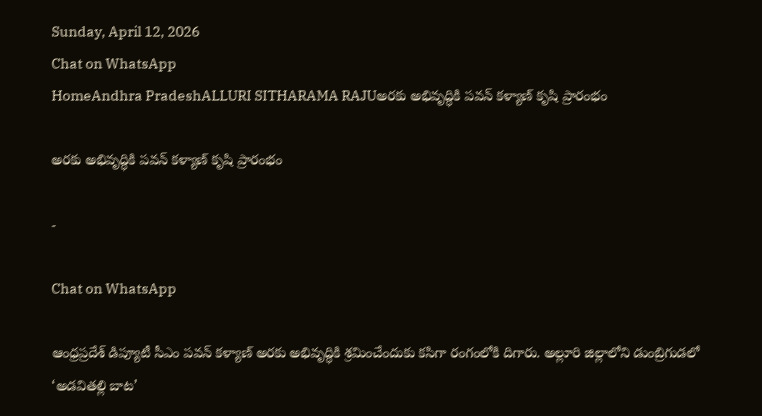Sunday, April 12, 2026
Chat on WhatsApp
HomeAndhra PradeshALLURI SITHARAMA RAJUఅరకు అభివృద్ధికి పవన్ కళ్యాణ్ కృషి ప్రారంభం

అరకు అభివృద్ధికి పవన్ కళ్యాణ్ కృషి ప్రారంభం

-

Chat on WhatsApp

ఆంధ్రప్రదేశ్ డిప్యూటీ సీఎం పవన్ కళ్యాణ్ అరకు అభివృద్ధికి శ్రమించేందుకు కసిగా రంగంలోకి దిగారు. అల్లూరి జిల్లాలోని డుంబ్రిగుడలో ‘అడవితల్లి బాట’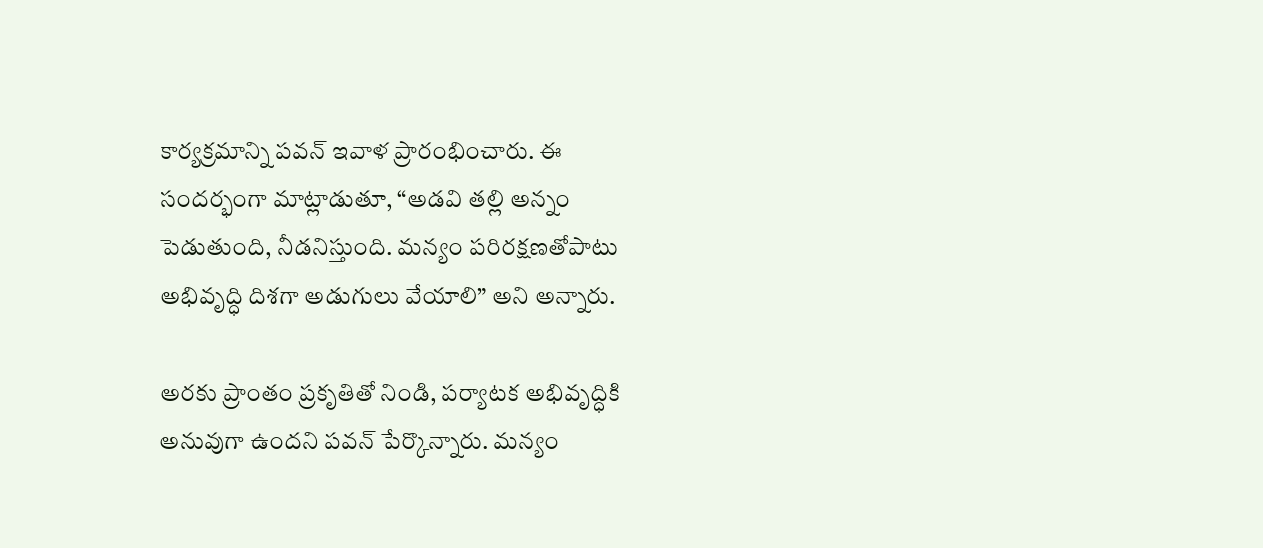కార్యక్రమాన్ని పవన్ ఇవాళ ప్రారంభించారు. ఈ సందర్భంగా మాట్లాడుతూ, “అడవి తల్లి అన్నం పెడుతుంది, నీడనిస్తుంది. మన్యం పరిరక్షణతోపాటు అభివృద్ధి దిశగా అడుగులు వేయాలి” అని అన్నారు.

అరకు ప్రాంతం ప్రకృతితో నిండి, పర్యాటక అభివృద్ధికి అనువుగా ఉందని పవన్ పేర్కొన్నారు. మన్యం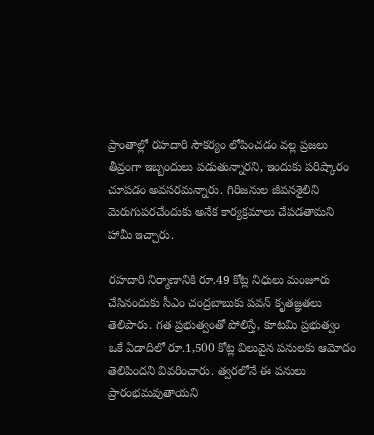ప్రాంతాల్లో రహదారి సౌకర్యం లోపించడం వల్ల ప్రజలు తీవ్రంగా ఇబ్బందులు పడుతున్నారని, ఇందుకు పరిష్కారం చూపడం అవసరమన్నారు. గిరిజనుల జీవనశైలిని మెరుగుపరచేందుకు అనేక కార్యక్రమాలు చేపడతామని హామీ ఇచ్చారు.

రహదారి నిర్మాణానికి రూ.49 కోట్ల నిధులు మంజూరు చేసినందుకు సీఎం చంద్రబాబుకు పవన్ కృతజ్ఞతలు తెలిపారు. గత ప్రభుత్వంతో పోలిస్తే, కూటమి ప్రభుత్వం ఒకే ఏడాదిలో రూ.1,500 కోట్ల విలువైన పనులకు ఆమోదం తెలిపిందని వివరించారు. త్వరలోనే ఈ పనులు ప్రారంభమవుతాయని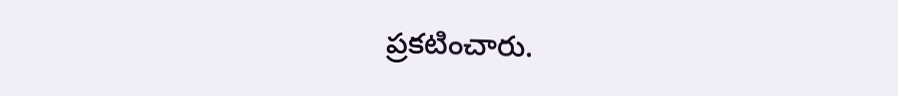ప్రకటించారు.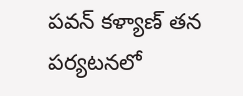పవన్ కళ్యాణ్ తన పర్యటనలో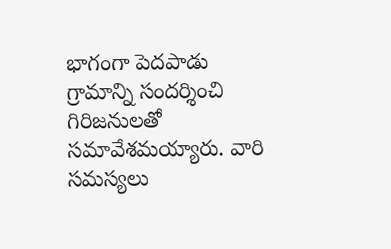భాగంగా పెదపాడు గ్రామాన్ని సందర్శించి గిరిజనులతో సమావేశమయ్యారు. వారి సమస్యలు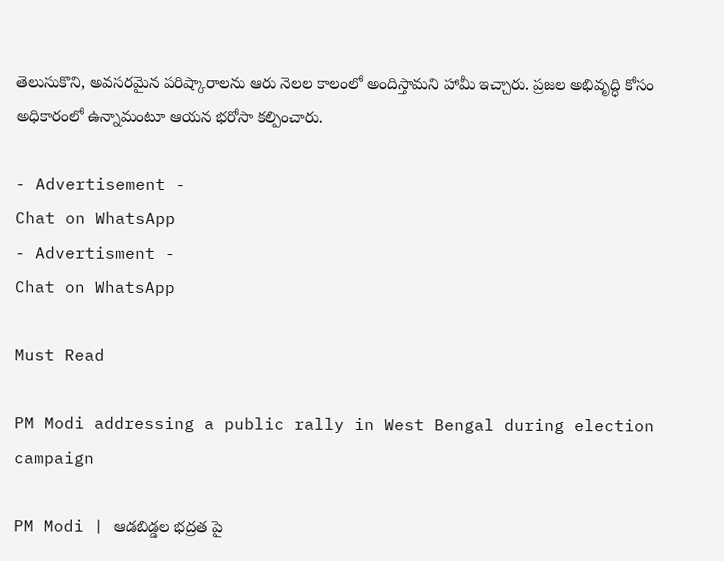తెలుసుకొని, అవసరమైన పరిష్కారాలను ఆరు నెలల కాలంలో అందిస్తామని హామీ ఇచ్చారు. ప్రజల అభివృద్ధి కోసం అధికారంలో ఉన్నామంటూ ఆయన భరోసా కల్పించారు.

- Advertisement -
Chat on WhatsApp
- Advertisment -
Chat on WhatsApp

Must Read

PM Modi addressing a public rally in West Bengal during election campaign

PM Modi | ఆడబిడ్డల భద్రత పై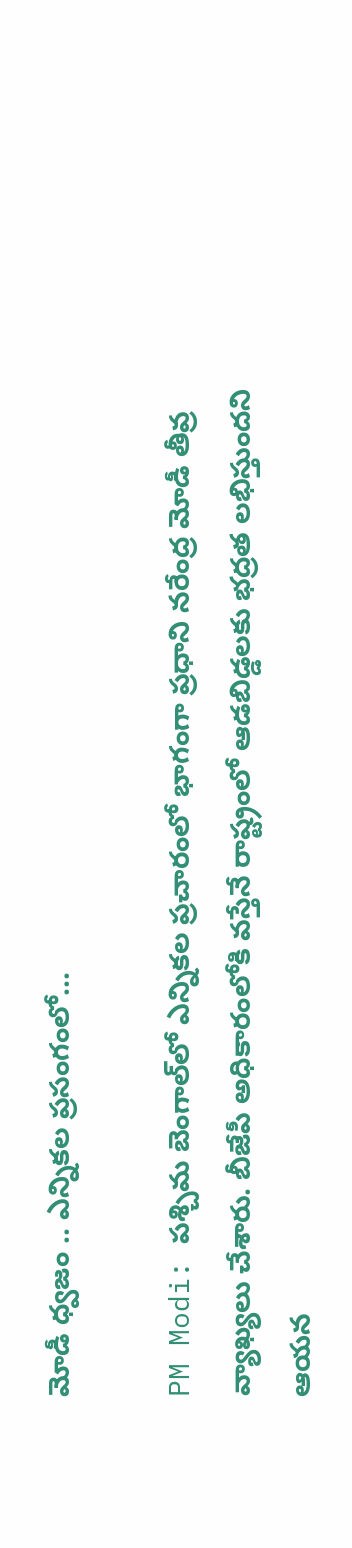మోడీ ధ్వజం .. ఎన్నికల ప్రసంగంలో...

PM Modi: పశ్చిమ బెంగాల్‌లో ఎన్నికల ప్రచారంలో భాగంగా ప్రధాని నరేంద్ర మోడీ తీవ్ర వ్యాఖ్యలు చేశారు. బీజేపీ అధికారంలోకి వస్తేనే రాష్ట్రంలో ఆడబిడ్డలకు భద్రత లభిస్తుందని ఆయన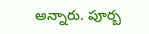అన్నారు. పూర్బ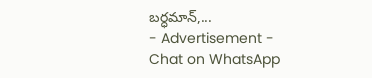బర్ధమాన్,...
- Advertisement -
Chat on WhatsApp